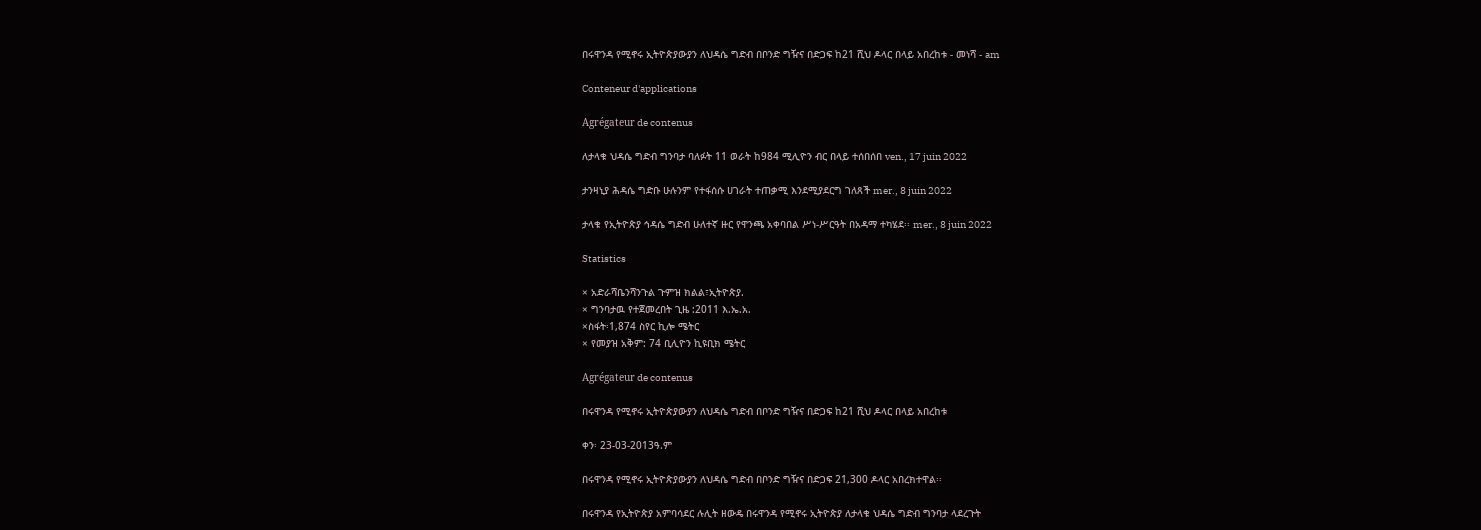በሩዋንዳ የሚኖሩ ኢትዮጵያውያን ለህዳሴ ግድብ በቦንድ ግዥና በድጋፍ ከ21 ሺህ ዶላር በላይ አበረከቱ - መነሻ - am

Conteneur d'applications

Agrégateur de contenus

ለታላቁ ህዳሴ ግድብ ግንባታ ባለፉት 11 ወራት ከ984 ሚሊዮን ብር በላይ ተሰበሰበ ven., 17 juin 2022

ታንዛኒያ ሕዳሴ ግድቡ ሁሉንም የተፋሰሱ ሀገራት ተጠቃሚ እንደሚያደርግ ገለጸች mer., 8 juin 2022

ታላቁ የኢትዮጵያ ኅዳሴ ግድብ ሁለተኛ ዙር የዋንጫ አቀባበል ሥነ-ሥርዓት በአዳማ ተካሄደ፡፡ mer., 8 juin 2022

Statistics

× አድራሻቤንሻንጉል ጉምዝ ክልል፣ኢትዮጵያ.
× ግንባታዉ የተጀመረበት ጊዜ :2011 እ.ኤ.አ.
×ስፋት፡1,874 ስየር ኪሎ ሜትር
× የመያዝ አቅም: 74 ቢሊዮን ኪዩቢክ ሜትር

Agrégateur de contenus

በሩዋንዳ የሚኖሩ ኢትዮጵያውያን ለህዳሴ ግድብ በቦንድ ግዥና በድጋፍ ከ21 ሺህ ዶላር በላይ አበረከቱ

ቀን፡ 23-03-2013ዓ.ም

በሩዋንዳ የሚኖሩ ኢትዮጵያውያን ለህዳሴ ግድብ በቦንድ ግዥና በድጋፍ 21,300 ዶላር አበረክተዋል፡፡

በሩዋንዳ የኢትዮጵያ አምባሳደር ሉሊት ዘውዴ በሩዋንዳ የሚኖሩ ኢትዮጵያ ለታላቁ ህዳሴ ግድብ ግንባታ ላደረጉት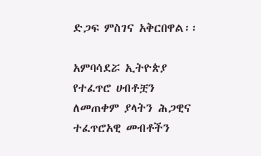ድጋፍ ምስገና አቅርበዋል፡፡

አምባሳደሯ ኢትዮጵያ የተፈጥሮ ሀብቶቿን ለመጠቀም ያላትን ሕጋዊና ተፈጥሮአዊ መብቶችን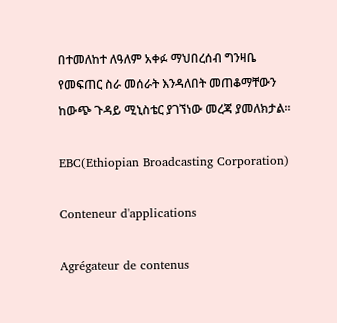በተመለከተ ለዓለም አቀፉ ማህበረሰብ ግንዛቤ የመፍጠር ስራ መሰራት እንዳለበት መጠቆማቸውን ከውጭ ጉዳይ ሚኒስቴር ያገኘነው መረጃ ያመለክታል፡፡

EBC(Ethiopian Broadcasting Corporation)

Conteneur d'applications

Agrégateur de contenus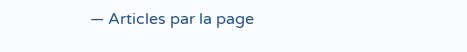— Articles par la page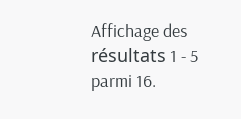Affichage des résultats 1 - 5 parmi 16.